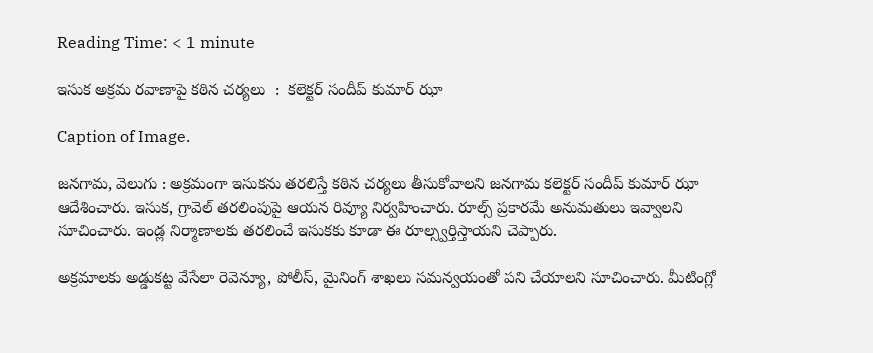Reading Time: < 1 minute

ఇసుక అక్రమ రవాణాపై కఠిన చర్యలు  :  కలెక్టర్ సందీప్ కుమార్ ఝా

Caption of Image.

జనగామ, వెలుగు : అక్రమంగా ఇసుకను తరలిస్తే కఠిన చర్యలు తీసుకోవాలని జనగామ కలెక్టర్ సందీప్ కుమార్ ఝా ఆదేశించారు. ఇసుక, గ్రావెల్ తరలింపుపై ఆయన రివ్యూ నిర్వహించారు. రూల్స్ ప్రకారమే అనుమతులు ఇవ్వాలని సూచించారు. ఇండ్ల నిర్మాణాలకు తరలించే ఇసుకకు కూడా ఈ రూల్స్వర్తిస్తాయని చెప్పారు.

అక్రమాలకు అడ్డుకట్ట వేసేలా రెవెన్యూ, పోలీస్, మైనింగ్ శాఖలు సమన్వయంతో పని చేయాలని సూచించారు. మీటింగ్లో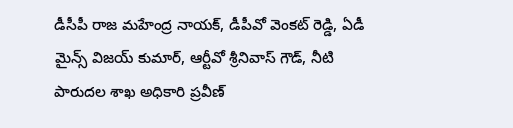డీసీపీ రాజ మహేంద్ర నాయక్, డీపీవో వెంకట్ రెడ్డి, ఏడీ మైన్స్ విజయ్ కుమార్, ఆర్టీవో శ్రీనివాస్ గౌడ్, నీటి పారుదల శాఖ అధికారి ప్రవీణ్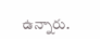ఉన్నారు.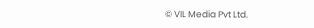© VIL Media Pvt Ltd.